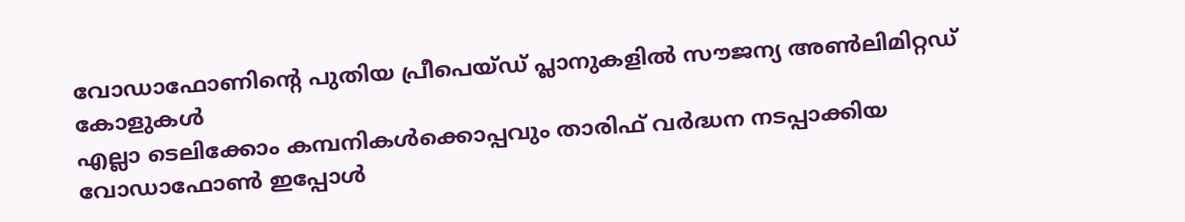വോഡാഫോണിന്റെ പുതിയ പ്രീപെയ്ഡ് പ്ലാനുകളിൽ സൗജന്യ അൺലിമിറ്റഡ് കോളുകൾ
എല്ലാ ടെലിക്കോം കമ്പനികൾക്കൊപ്പവും താരിഫ് വർദ്ധന നടപ്പാക്കിയ വോഡാഫോൺ ഇപ്പോൾ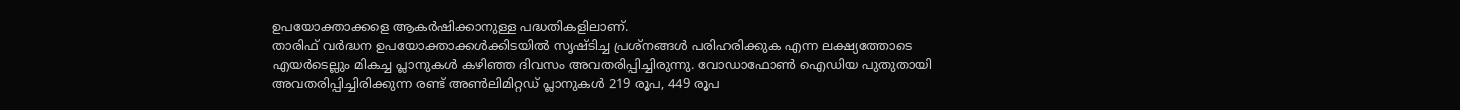ഉപയോക്താക്കളെ ആകർഷിക്കാനുള്ള പദ്ധതികളിലാണ്.
താരിഫ് വർദ്ധന ഉപയോക്താക്കൾക്കിടയിൽ സൃഷ്ടിച്ച പ്രശ്നങ്ങൾ പരിഹരിക്കുക എന്ന ലക്ഷ്യത്തോടെ എയർടെല്ലും മികച്ച പ്ലാനുകൾ കഴിഞ്ഞ ദിവസം അവതരിപ്പിച്ചിരുന്നു. വോഡാഫോൺ ഐഡിയ പുതുതായി അവതരിപ്പിച്ചിരിക്കുന്ന രണ്ട് അൺലിമിറ്റഡ് പ്ലാനുകൾ 219 രൂപ, 449 രൂപ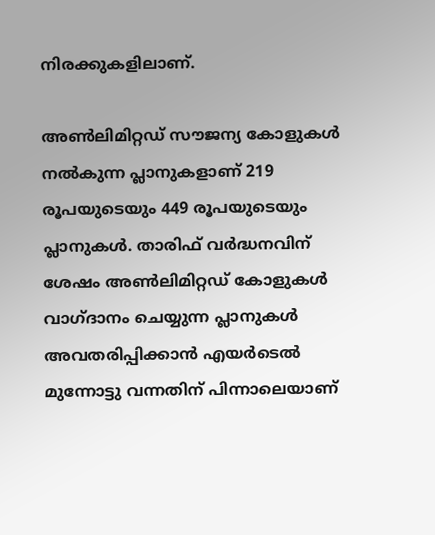നിരക്കുകളിലാണ്.

അൺലിമിറ്റഡ് സൗജന്യ കോളുകൾ നൽകുന്ന പ്ലാനുകളാണ് 219 രൂപയുടെയും 449 രൂപയുടെയും പ്ലാനുകൾ. താരിഫ് വർദ്ധനവിന് ശേഷം അൺലിമിറ്റഡ് കോളുകൾ വാഗ്ദാനം ചെയ്യുന്ന പ്ലാനുകൾ അവതരിപ്പിക്കാൻ എയർടെൽ മുന്നോട്ടു വന്നതിന് പിന്നാലെയാണ്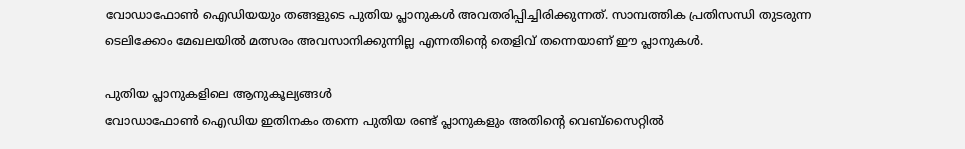വോഡാഫോൺ ഐഡിയയും തങ്ങളുടെ പുതിയ പ്ലാനുകൾ അവതരിപ്പിച്ചിരിക്കുന്നത്. സാമ്പത്തിക പ്രതിസന്ധി തുടരുന്ന ടെലിക്കോം മേഖലയിൽ മത്സരം അവസാനിക്കുന്നില്ല എന്നതിന്റെ തെളിവ് തന്നെയാണ് ഈ പ്ലാനുകൾ.

പുതിയ പ്ലാനുകളിലെ ആനുകൂല്യങ്ങൾ
വോഡാഫോൺ ഐഡിയ ഇതിനകം തന്നെ പുതിയ രണ്ട് പ്ലാനുകളും അതിന്റെ വെബ്സൈറ്റിൽ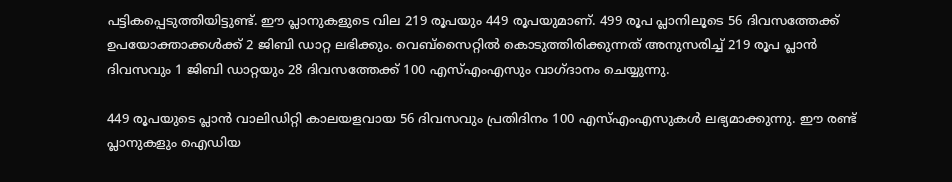പട്ടികപ്പെടുത്തിയിട്ടുണ്ട്. ഈ പ്ലാനുകളുടെ വില 219 രൂപയും 449 രൂപയുമാണ്. 499 രൂപ പ്ലാനിലൂടെ 56 ദിവസത്തേക്ക് ഉപയോക്താക്കൾക്ക് 2 ജിബി ഡാറ്റ ലഭിക്കും. വെബ്സൈറ്റിൽ കൊടുത്തിരിക്കുന്നത് അനുസരിച്ച് 219 രൂപ പ്ലാൻ ദിവസവും 1 ജിബി ഡാറ്റയും 28 ദിവസത്തേക്ക് 100 എസ്എംഎസും വാഗ്ദാനം ചെയ്യുന്നു.

449 രൂപയുടെ പ്ലാൻ വാലിഡിറ്റി കാലയളവായ 56 ദിവസവും പ്രതിദിനം 100 എസ്എംഎസുകൾ ലഭ്യമാക്കുന്നു. ഈ രണ്ട് പ്ലാനുകളും ഐഡിയ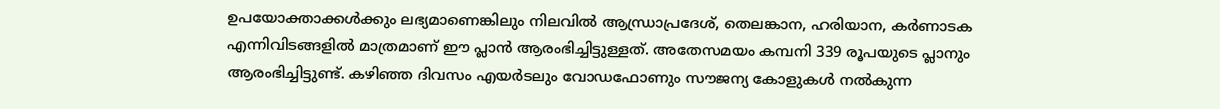ഉപയോക്താക്കൾക്കും ലഭ്യമാണെങ്കിലും നിലവിൽ ആന്ധ്രാപ്രദേശ്, തെലങ്കാന, ഹരിയാന, കർണാടക എന്നിവിടങ്ങളിൽ മാത്രമാണ് ഈ പ്ലാൻ ആരംഭിച്ചിട്ടുള്ളത്. അതേസമയം കമ്പനി 339 രൂപയുടെ പ്ലാനും ആരംഭിച്ചിട്ടുണ്ട്. കഴിഞ്ഞ ദിവസം എയർടലും വോഡഫോണും സൗജന്യ കോളുകൾ നൽകുന്ന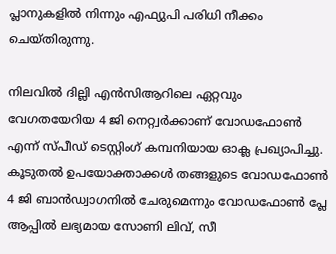പ്ലാനുകളിൽ നിന്നും എഫ്യുപി പരിധി നീക്കം ചെയ്തിരുന്നു.

നിലവിൽ ദില്ലി എൻസിആറിലെ ഏറ്റവും വേഗതയേറിയ 4 ജി നെറ്റ്വർക്കാണ് വോഡഫോൺ എന്ന് സ്പീഡ് ടെസ്റ്റിംഗ് കമ്പനിയായ ഓക്ല പ്രഖ്യാപിച്ചു. കൂടുതൽ ഉപയോക്താക്കൾ തങ്ങളുടെ വോഡഫോൺ 4 ജി ബാൻഡ്വാഗനിൽ ചേരുമെന്നും വോഡഫോൺ പ്ലേ ആപ്പിൽ ലഭ്യമായ സോണി ലിവ്, സീ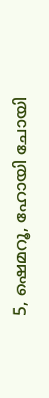5, ഷെമറൂ, ഹോയി ചോയി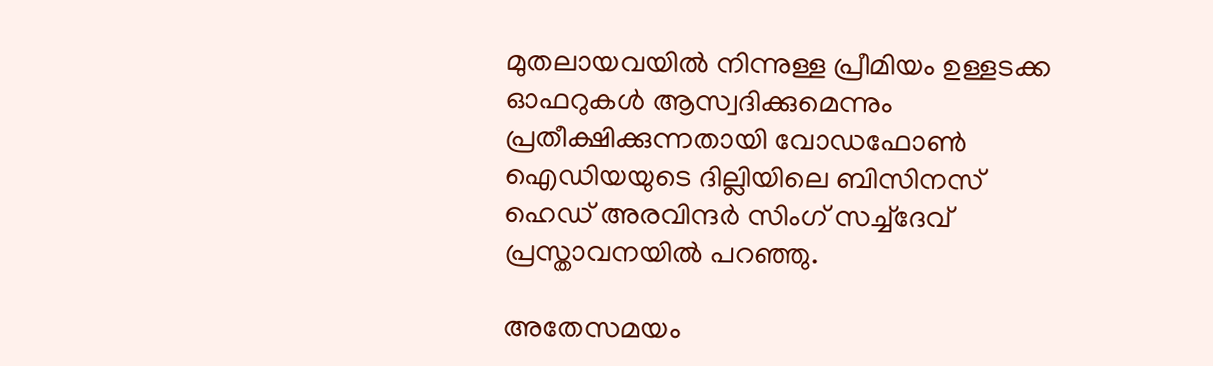മുതലായവയിൽ നിന്നുള്ള പ്രീമിയം ഉള്ളടക്ക ഓഫറുകൾ ആസ്വദിക്കുമെന്നും പ്രതീക്ഷിക്കുന്നതായി വോഡഫോൺ ഐഡിയയുടെ ദില്ലിയിലെ ബിസിനസ് ഹെഡ് അരവിന്ദർ സിംഗ് സച്ച്ദേവ് പ്രസ്താവനയിൽ പറഞ്ഞു.

അതേസമയം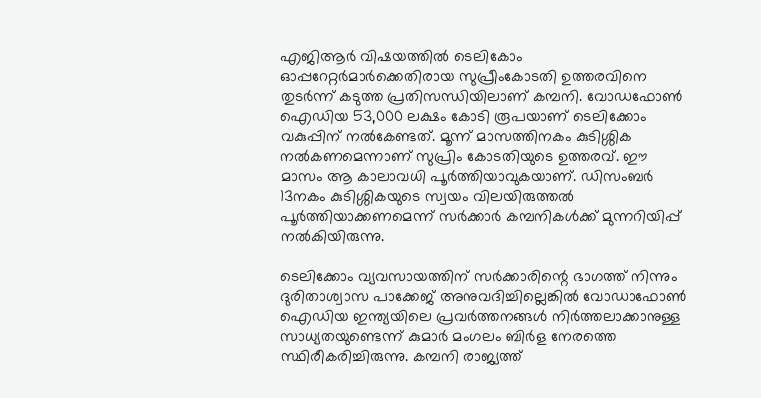എജിആർ വിഷയത്തിൽ ടെലികോം ഓപ്പറേറ്റർമാർക്കെതിരായ സുപ്രീംകോടതി ഉത്തരവിനെ തുടർന്ന് കടുത്ത പ്രതിസന്ധിയിലാണ് കമ്പനി. വോഡഫോൺ ഐഡിയ 53,000 ലക്ഷം കോടി രൂപയാണ് ടെലിക്കോം വകുപ്പിന് നൽകേണ്ടത്. മൂന്ന് മാസത്തിനകം കുടിശ്ശിക നൽകണമെന്നാണ് സുപ്രിം കോടതിയുടെ ഉത്തരവ്. ഈ മാസം ആ കാലാവധി പൂർത്തിയാവുകയാണ്. ഡിസംബർ 13നകം കുടിശ്ശികയുടെ സ്വയം വിലയിരുത്തൽ പൂർത്തിയാക്കണമെന്ന് സർക്കാർ കമ്പനികൾക്ക് മുന്നറിയിപ്പ് നൽകിയിരുന്നു.

ടെലിക്കോം വ്യവസായത്തിന് സർക്കാരിന്റെ ഭാഗത്ത് നിന്നും ദുരിതാശ്വാസ പാക്കേജ് അനുവദിച്ചില്ലെങ്കിൽ വോഡാഫോൺ ഐഡിയ ഇന്ത്യയിലെ പ്രവർത്തനങ്ങൾ നിർത്തലാക്കാനുള്ള സാധ്യതയുണ്ടെന്ന് കുമാർ മംഗലം ബിർള നേരത്തെ സ്ഥിരീകരിച്ചിരുന്നു. കമ്പനി രാജ്യത്ത്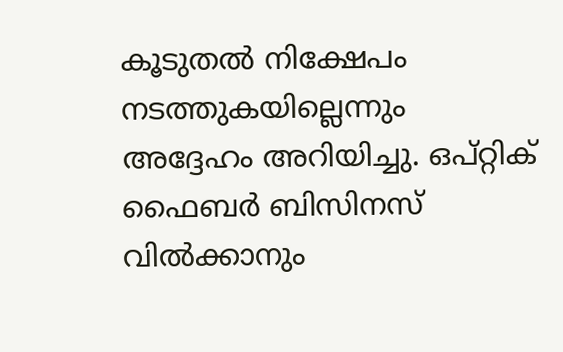കൂടുതൽ നിക്ഷേപം നടത്തുകയില്ലെന്നും അദ്ദേഹം അറിയിച്ചു. ഒപ്റ്റിക് ഫൈബർ ബിസിനസ് വിൽക്കാനും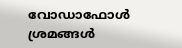വോഡാഫോൾ ശ്രമങ്ങൾ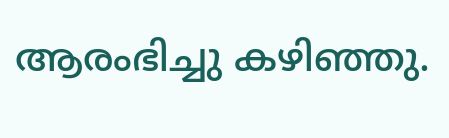ആരംഭിച്ചു കഴിഞ്ഞു.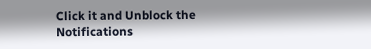Click it and Unblock the Notifications